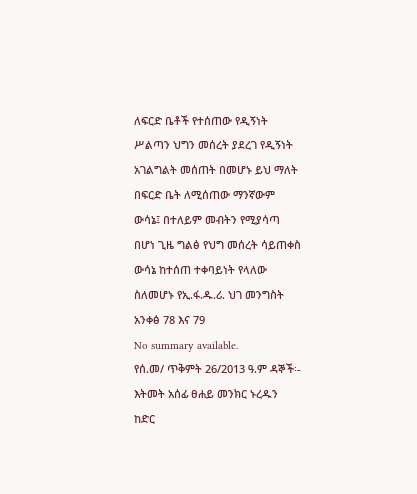ለፍርድ ቤቶች የተሰጠው የዲኝነት ሥልጣን ህግን መሰረት ያደረገ የዲኝነት አገልግልት መሰጠት በመሆኑ ይህ ማለት በፍርድ ቤት ለሚሰጠው ማንኛውም ውሳኔ፤ በተለይም መብትን የሚያሳጣ በሆነ ጊዜ ግልፅ የህግ መሰረት ሳይጠቀስ ውሳኔ ከተሰጠ ተቀባይነት የላለው ስለመሆኑ የኢ.ፋ.ዱ.ሪ. ህገ መንግስት አንቀፅ 78 እና 79
No summary available.
የሰ.መ/ ጥቅምት 26/2013 ዓ.ም ዳኞች፡- እትመት አሰፊ ፀሐይ መንክር ኑረዱን ከድር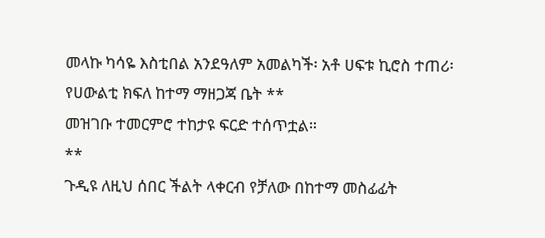መላኩ ካሳዬ እስቲበል አንደዓለም አመልካች፡ አቶ ሀፍቱ ኪሮስ ተጠሪ፡ የሀውልቲ ክፍለ ከተማ ማዘጋጃ ቤት **
መዝገቡ ተመርምሮ ተከታዩ ፍርድ ተሰጥቷል።
**
ጉዲዩ ለዚህ ሰበር ችልት ላቀርብ የቻለው በከተማ መስፊፊት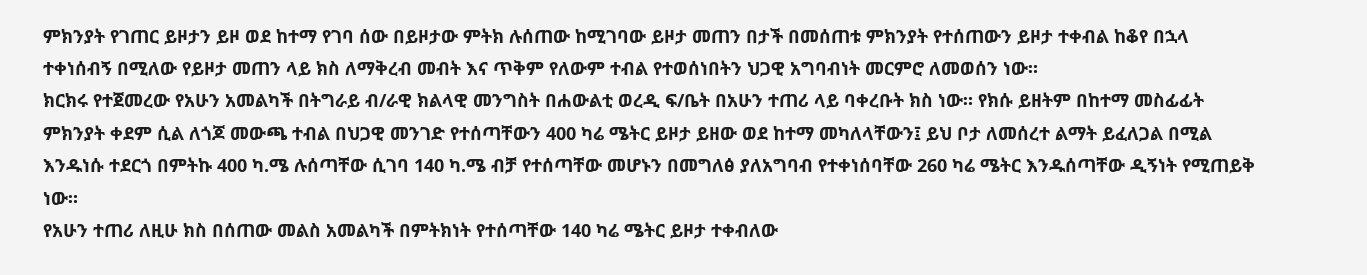ምክንያት የገጠር ይዞታን ይዞ ወደ ከተማ የገባ ሰው በይዞታው ምትክ ሉሰጠው ከሚገባው ይዞታ መጠን በታች በመሰጠቱ ምክንያት የተሰጠውን ይዞታ ተቀብል ከቆየ በኋላ ተቀነሰብኝ በሚለው የይዞታ መጠን ላይ ክስ ለማቅረብ መብት እና ጥቅም የለውም ተብል የተወሰነበትን ህጋዊ አግባብነት መርምሮ ለመወሰን ነው።
ክርክሩ የተጀመረው የአሁን አመልካች በትግራይ ብ/ራዊ ክልላዊ መንግስት በሐውልቲ ወረዲ ፍ/ቤት በአሁን ተጠሪ ላይ ባቀረቡት ክስ ነው። የክሱ ይዘትም በከተማ መስፊፊት ምክንያት ቀደም ሲል ለጎጆ መውጫ ተብል በህጋዊ መንገድ የተሰጣቸውን 400 ካሬ ሜትር ይዞታ ይዘው ወደ ከተማ መካለላቸውን፤ ይህ ቦታ ለመሰረተ ልማት ይፈለጋል በሚል እንዱነሱ ተደርጎ በምትኩ 400 ካ.ሜ ሉሰጣቸው ሲገባ 140 ካ.ሜ ብቻ የተሰጣቸው መሆኑን በመግለፅ ያለአግባብ የተቀነሰባቸው 260 ካሬ ሜትር እንዱሰጣቸው ዲኝነት የሚጠይቅ ነው።
የአሁን ተጠሪ ለዚሁ ክስ በሰጠው መልስ አመልካች በምትክነት የተሰጣቸው 140 ካሬ ሜትር ይዞታ ተቀብለው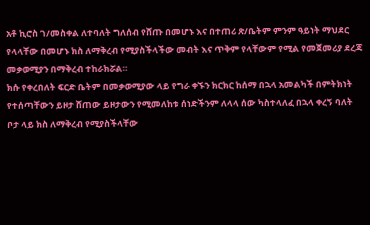አቶ ኪሮስ ገ/መስቀል ለተባለት ግለሰብ የሸጡ በመሆኑ እና በተጠሪ ጽ/ቤትም ምንም ዓይነት ማህደር የላላቸው በመሆኑ ክስ ለማቅረብ የሚያስችላችው መብት እና ጥቅም የላቸውም የሚል የመጀመሪያ ደረጃ መቃወሚያን በማቅረብ ተከራክሯል።
ክሱ የቀረበለት ፍርድ ቤትም በመቃወሚያው ላይ የግራ ቀኙን ክርክር ከሰማ በኋላ አመልካች በምትክነት የተሰጣቸውን ይዞታ ሸጠው ይዞታውን የሚመለከቱ ሰነድችንም ለላላ ሰው ካስተላለፈ በኋላ ቀረኝ ባለት ቦታ ላይ ክስ ለማቅረብ የሚያስችላቸው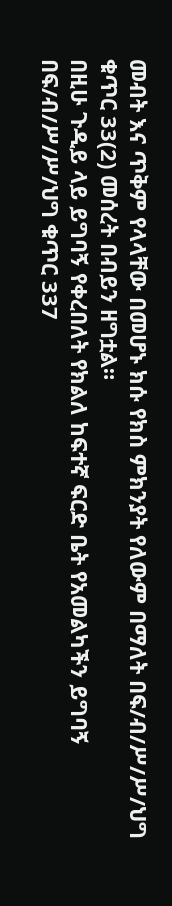መብት እና ጥቅም የላላቸው በመሆኑ ክሱ የክስ ምክንያት የለውም በማለት በፍ/ብ/ሥ/ሥ/ህግ ቁጥር 33(2) መሰረት በብይን ዘግቷል።
በዚሁ ጉዲይ ላይ ይግባኝ የቀረበለት የክልለ ከፍተኛ ፍርድ ቤት የአመልካችን ይግባኝ በፍ/ብ/ሥ/ሥ/ህግ ቁጥር 337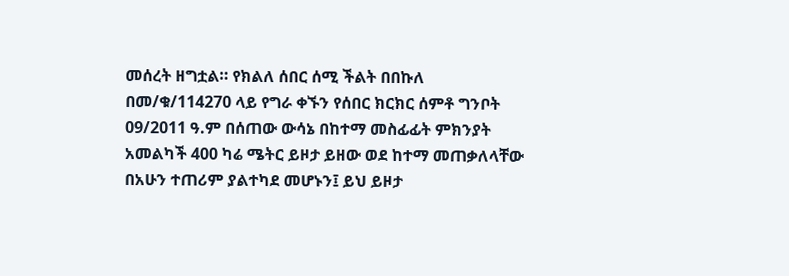መሰረት ዘግቷል። የክልለ ሰበር ሰሚ ችልት በበኩለ በመ/ቁ/114270 ላይ የግራ ቀኙን የሰበር ክርክር ሰምቶ ግንቦት 09/2011 ዓ.ም በሰጠው ውሳኔ በከተማ መስፊፊት ምክንያት አመልካች 400 ካሬ ሜትር ይዞታ ይዘው ወደ ከተማ መጠቃለላቸው በአሁን ተጠሪም ያልተካደ መሆኑን፤ ይህ ይዞታ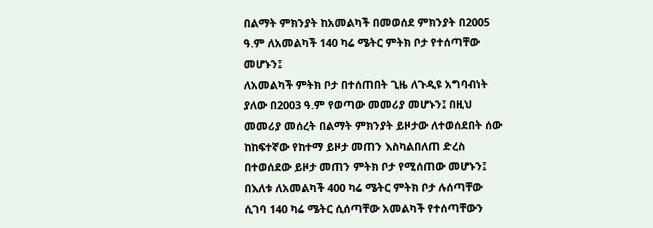በልማት ምክንያት ከአመልካች በመወሰደ ምክንያት በ2005 ዓ.ም ለአመልካች 140 ካሬ ሜትር ምትክ ቦታ የተሰጣቸው መሆኑን፤
ለአመልካች ምትክ ቦታ በተሰጠበት ጊዜ ለጉዲዩ አግባብነት ያለው በ2003 ዓ.ም የወጣው መመሪያ መሆኑን፤ በዚህ መመሪያ መሰረት በልማት ምክንያት ይዞታው ለተወሰደበት ሰው ከከፍተኛው የከተማ ይዞታ መጠን እስካልበለጠ ድረስ በተወሰደው ይዞታ መጠን ምትክ ቦታ የሚሰጠው መሆኑን፤ በእለቱ ለአመልካች 400 ካሬ ሜትር ምትክ ቦታ ሉሰጣቸው ሲገባ 140 ካሬ ሜትር ሲሰጣቸው አመልካች የተሰጣቸውን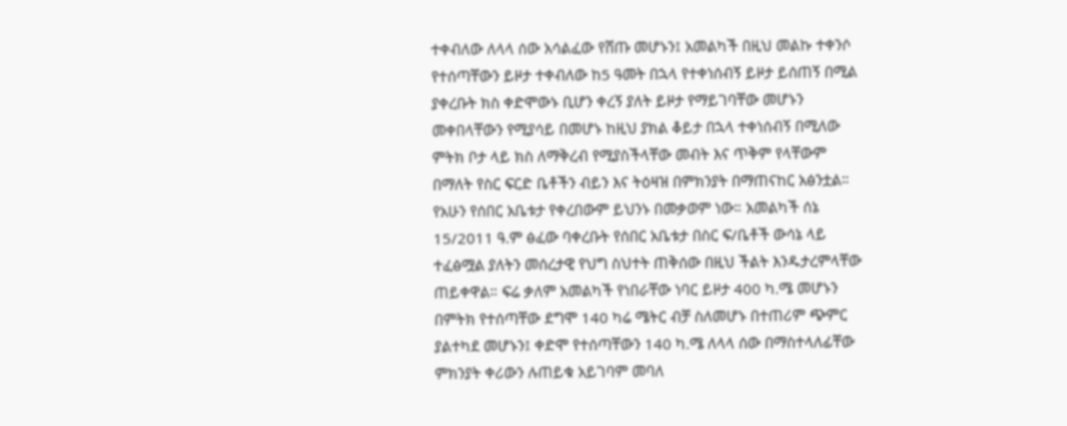ተቀብለው ለላላ ሰው አሳልፈው የሸጡ መሆኑን፤ አመልካች በዚህ መልኩ ተቀንሶ የተሰጣቸውን ይዞታ ተቀብለው ከ5 ዓመት በኋላ የተቀነሰብኝ ይዞታ ይሰጠኝ በሚል ያቀረቡት ክስ ቀድሞውኑ ቢሆን ቀረኝ ያለት ይዞታ የማይገባቸው መሆኑን መቀበላቸውን የሚያሳይ በመሆኑ ከዚህ ያክል ቆይታ በኋላ ተቀነሰብኝ በሚለው ምትክ ቦታ ላይ ክስ ለማቅረብ የሚያስችላቸው መብት እና ጥቅም የላቸውም በማለት የስር ፍርድ ቤቶችን ብይን እና ትዕዛዝ በምክንያት በማጠናከር አፅንቷል።
የአሁን የሰበር አቤቱታ የቀረበውም ይህንኑ በመቃወም ነው። አመልካች ሰኔ 15/2011 ዓ.ም ፅፈው ባቀረቡት የሰበር አቤቱታ በስር ፍ/ቤቶች ውሳኔ ላይ ተፈፅሟል ያለትን መሰረታዊ የህግ ስህተት ጠቅሰው በዚህ ችልት እንዱታረምላቸው ጠይቀዋል። ፍሬ ቃለም አመልካች የነበራቸው ነባር ይዞታ 400 ካ.ሜ መሆኑን በምትክ የተሰጣቸው ደግሞ 140 ካሬ ሜትር ብቻ ስለመሆኑ በተጠሪም ጭምር ያልተካደ መሆኑን፤ ቀድሞ የተሰጣቸውን 140 ካ.ሜ ለላላ ሰው በማስተላለፊቸው ምክንያት ቀሪውን ሉጠይቁ አይገባም መባለ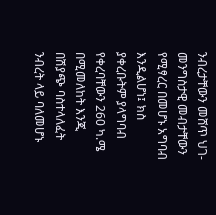ንብረታቸውን መሸጥ ህገ-መንግስታዊ መብታቸውን የሚፃረር በመሆኑ አግባብ እንዲልሆነ፤ ክስ ያቀረቡትም ያላግባብ የቀረባቸውን 260 ካ.ሜ በሚመለከት እንጂ በሽያጭ ባስተላለፈት ንብረት ላይ ባለመሆኑ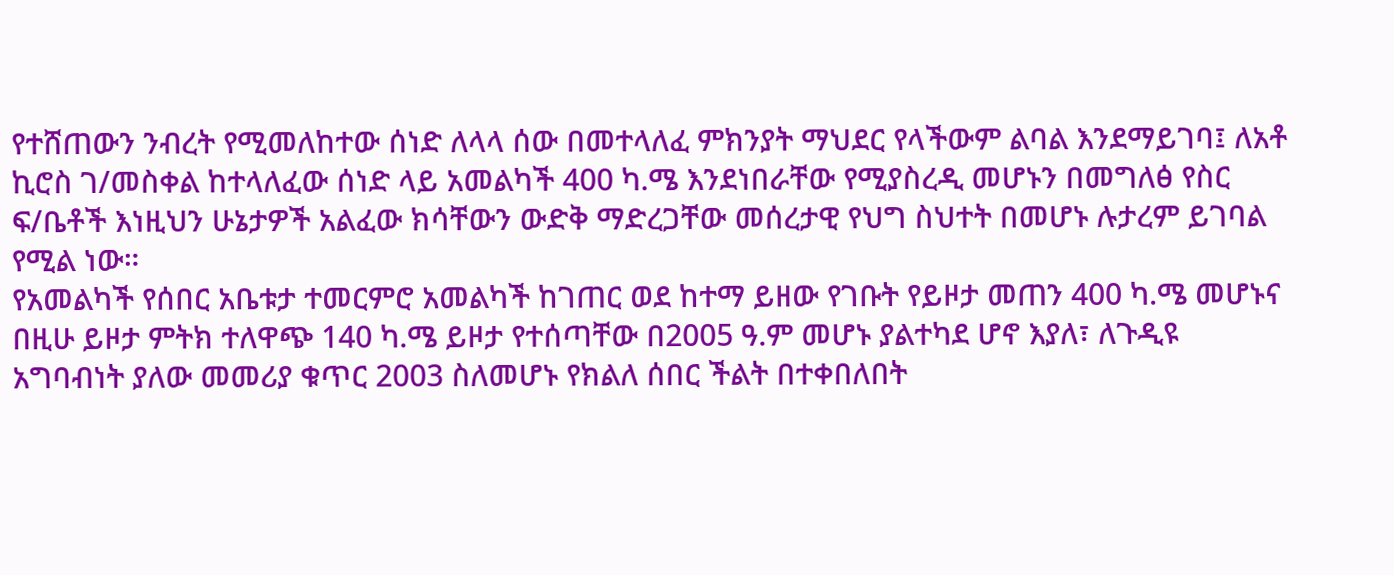የተሸጠውን ንብረት የሚመለከተው ሰነድ ለላላ ሰው በመተላለፈ ምክንያት ማህደር የላችውም ልባል እንደማይገባ፤ ለአቶ ኪሮስ ገ/መስቀል ከተላለፈው ሰነድ ላይ አመልካች 400 ካ.ሜ እንደነበራቸው የሚያስረዲ መሆኑን በመግለፅ የስር ፍ/ቤቶች እነዚህን ሁኔታዎች አልፈው ክሳቸውን ውድቅ ማድረጋቸው መሰረታዊ የህግ ስህተት በመሆኑ ሉታረም ይገባል የሚል ነው።
የአመልካች የሰበር አቤቱታ ተመርምሮ አመልካች ከገጠር ወደ ከተማ ይዘው የገቡት የይዞታ መጠን 400 ካ.ሜ መሆኑና በዚሁ ይዞታ ምትክ ተለዋጭ 140 ካ.ሜ ይዞታ የተሰጣቸው በ2005 ዓ.ም መሆኑ ያልተካደ ሆኖ እያለ፣ ለጉዲዩ አግባብነት ያለው መመሪያ ቁጥር 2003 ስለመሆኑ የክልለ ሰበር ችልት በተቀበለበት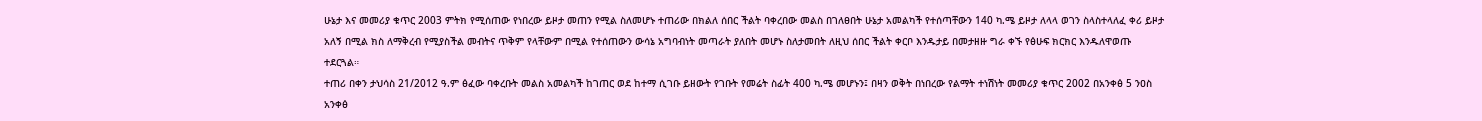ሁኔታ እና መመሪያ ቁጥር 2003 ምትክ የሚሰጠው የነበረው ይዞታ መጠን የሚል ስለመሆኑ ተጠሪው በክልለ ሰበር ችልት ባቀረበው መልስ በገለፀበት ሁኔታ አመልካች የተሰጣቸውን 140 ካ.ሜ ይዞታ ለላላ ወገን ስላስተላለፈ ቀሪ ይዞታ አለኝ በሚል ክስ ለማቅረብ የሚያስችል መብትና ጥቅም የላቸውም በሚል የተሰጠውን ውሳኔ አግባብነት መጣራት ያለበት መሆኑ ስለታመበት ለዚህ ሰበር ችልት ቀርቦ እንዱታይ በመታዘዙ ግራ ቀኙ የፅሁፍ ክርክር እንዱለዋወጡ ተደርጓል።
ተጠሪ በቀን ታህሳስ 21/2012 ዓ.ም ፅፈው ባቀረቡት መልስ አመልካች ከገጠር ወደ ከተማ ሲገቡ ይዘውት የገቡት የመሬት ስፊት 400 ካ.ሜ መሆኑን፤ በዛን ወቅት በነበረው የልማት ተነሽነት መመሪያ ቁጥር 2002 በአንቀፅ 5 ንዐስ አንቀፅ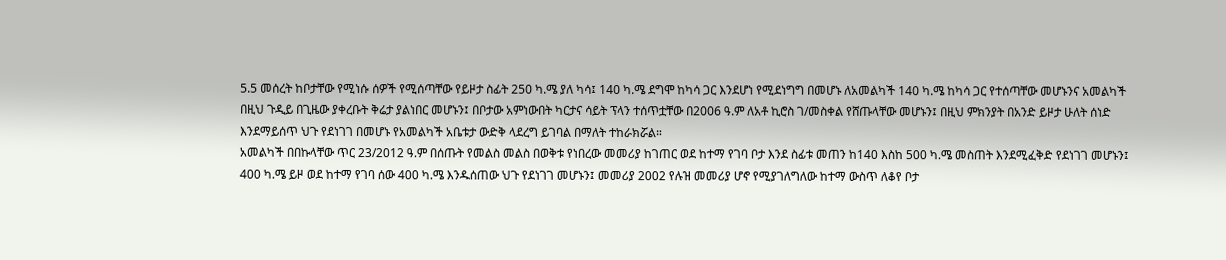5.5 መሰረት ከቦታቸው የሚነሱ ሰዎች የሚሰጣቸው የይዞታ ስፊት 250 ካ.ሜ ያለ ካሳ፤ 140 ካ.ሜ ደግሞ ከካሳ ጋር እንደሆነ የሚደነግግ በመሆኑ ለአመልካች 140 ካ.ሜ ከካሳ ጋር የተሰጣቸው መሆኑንና አመልካች በዚህ ጉዲይ በጊዜው ያቀረቡት ቅሬታ ያልነበር መሆኑን፤ በቦታው አምነውበት ካርታና ሳይት ፕላን ተሰጥቷቸው በ2006 ዓ.ም ለአቶ ኪሮስ ገ/መስቀል የሸጡላቸው መሆኑን፤ በዚህ ምክንያት በአንድ ይዞታ ሁለት ሰነድ እንደማይሰጥ ህጉ የደነገገ በመሆኑ የአመልካች አቤቱታ ውድቅ ላደረግ ይገባል በማለት ተከራክሯል።
አመልካች በበኩላቸው ጥር 23/2012 ዓ.ም በሰጡት የመልስ መልስ በወቅቱ የነበረው መመሪያ ከገጠር ወደ ከተማ የገባ ቦታ እንደ ስፊቱ መጠን ከ140 እስከ 500 ካ.ሜ መስጠት እንደሚፈቅድ የደነገገ መሆኑን፤ 400 ካ.ሜ ይዞ ወደ ከተማ የገባ ሰው 400 ካ.ሜ እንዱሰጠው ህጉ የደነገገ መሆኑን፤ መመሪያ 2002 የሉዝ መመሪያ ሆኖ የሚያገለግለው ከተማ ውስጥ ለቆየ ቦታ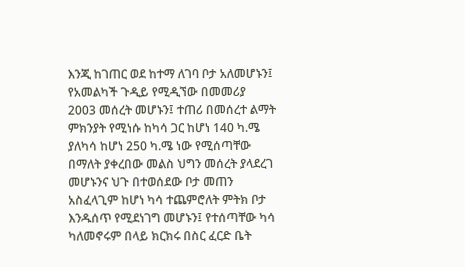እንጂ ከገጠር ወደ ከተማ ለገባ ቦታ አለመሆኑን፤ የአመልካች ጉዲይ የሚዲኘው በመመሪያ 2003 መሰረት መሆኑን፤ ተጠሪ በመሰረተ ልማት ምክንያት የሚነሱ ከካሳ ጋር ከሆነ 140 ካ.ሜ ያለካሳ ከሆነ 250 ካ.ሜ ነው የሚሰጣቸው በማለት ያቀረበው መልስ ህግን መሰረት ያላደረገ መሆኑንና ህጉ በተወሰደው ቦታ መጠን አስፈላጊም ከሆነ ካሳ ተጨምሮለት ምትክ ቦታ እንዱሰጥ የሚደነገግ መሆኑን፤ የተሰጣቸው ካሳ ካለመኖሩም በላይ ክርክሩ በስር ፈርድ ቤት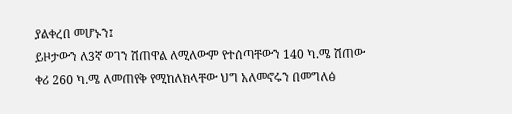ያልቀረበ መሆኑን፤
ይዞታውን ለ3ኛ ወገን ሽጠዋል ለሚለውም የተሰጣቸውን 140 ካ.ሜ ሽጠው ቀሪ 260 ካ.ሜ ለመጠየቅ የሚከለክላቸው ህግ አለመኖሩን በመግለፅ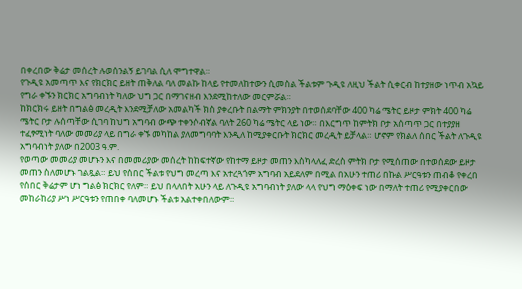በቀረበው ቅሬታ መሰረት ሉወሰንልኝ ይገባል ሲለ ሞግተዋል።
የጉዲዩ አመጣጥ እና የክርክር ይዘት ጠቅለል ባለ መልኩ ከላይ የተመለከተውን ሲመስል ችልቱም ጉዲዩ ለዚህ ችልት ሲቀርብ ከተያዘው ነጥብ አኳይ የግራ ቀኙን ክርክር አግባብነት ካለው ህግ ጋር በማገናዘብ እንደሚከተለው መርምሯል።
ከክርክሩ ይዘት በግልፅ መረዲት እንደሚቻለው አመልካች ክስ ያቀረቡት በልማት ምክንያት በተወሰደባቸው 400 ካሬ ሜትር ይዞታ ምክት 400 ካሬ ሜትር ቦታ ሉሰጣቸው ሲገባ ከህግ አግባብ ውጭ ተቀንሶብኛል ባለት 260 ካሬ ሜትር ላይ ነው። በእርግጥ ከምትክ ቦታ አሰጣጥ ጋር በተያያዘ ተፈፃሚነት ባለው መመሪያ ላይ በግራ ቀኙ መካከል ያለመግባባት እንዲለ ከሚያቀርቡት ክርክር መረዲት ይቻላል። ሆኖም የክልለ ሰበር ችልት ለጉዲዩ አግባብነት ያለው በ2003 ዓ.ም.
የወጣው መመሪያ መሆኑን እና በመመሪያው መሰረት ከከፍተኛው የከተማ ይዞታ መጠን እስካላለፈ ድረስ ምትክ ቦታ የሚሰጠው በተወሰደው ይዞታ መጠን ስለመሆኑ ገልጿል። ይህ የሰበር ችልቱ የህግ መረጣ እና አተረጓጎም አግባብ አይደለም በሚል በአሁን ተጠሪ በኩል ሥርዓቱን ጠብቆ የቀረበ የሰበር ቅሬታም ሆነ ግልፅ ክርክር የለም። ይህ በላለበት አሁን ላይ ለጉዲዩ አግባብነት ያለው ላላ የህግ ማዕቀፍ ነው በማለት ተጠሪ የሚያቀርበው መከራከሪያ ሥነ ሥርዓቱን የጠበቀ ባለመሆኑ ችልቱ አልተቀበለውም።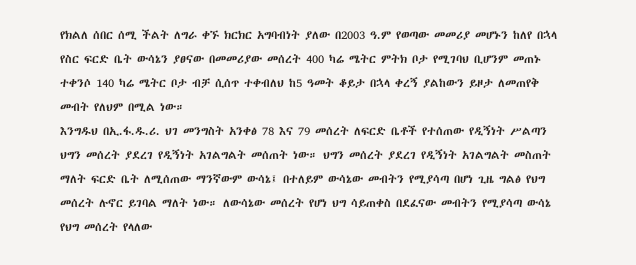የክልለ ሰበር ሰሚ ችልት ለግራ ቀኙ ክርክር አግባብነት ያለው በ2003 ዓ.ም የወጣው መመሪያ መሆኑን ከለየ በኋላ የስር ፍርድ ቤት ውሳኔን ያፀናው በመመሪያው መሰረት 400 ካሬ ሜትር ምትክ ቦታ የሚገባህ ቢሆንም መጠኑ ተቀንሶ 140 ካሬ ሜትር ቦታ ብቻ ሲሰጥ ተቀብለህ ከ5 ዓመት ቆይታ በኋላ ቀረኝ ያልከውን ይዞታ ለመጠየቅ መብት የለህም በሚል ነው።
እንግዱህ በኢ.ፋ.ዱ.ሪ. ህገ መንግስት አንቀፅ 78 እና 79 መሰረት ለፍርድ ቤቶች የተሰጠው የዲኝነት ሥልጣን ህግን መሰረት ያደረገ የዲኝነት አገልግልት መሰጠት ነው። ህግን መሰረት ያደረገ የዲኝነት አገልግልት መስጠት ማለት ፍርድ ቤት ለሚሰጠው ማንኛውም ውሳኔ፤ በተለይም ውሳኔው መብትን የሚያሳጣ በሆነ ጊዜ ግልፅ የህግ መሰረት ሉኖር ይገባል ማለት ነው። ለውሳኔው መሰረት የሆነ ህግ ሳይጠቀስ በደፈናው መብትን የሚያሳጣ ውሳኔ የህግ መሰረት የላለው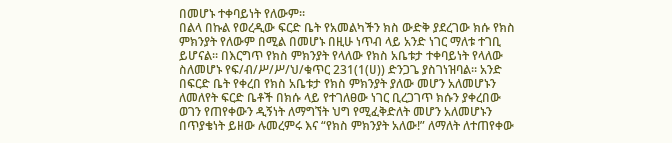በመሆኑ ተቀባይነት የለውም።
በልላ በኩል የወረዲው ፍርድ ቤት የአመልካችን ክስ ውድቅ ያደረገው ክሱ የክስ ምክንያት የለውም በሚል በመሆኑ በዚሁ ነጥብ ላይ አንድ ነገር ማለቱ ተገቢ ይሆናል። በእርግጥ የክስ ምክንያት የላለው የክስ አቤቱታ ተቀባይነት የላለው ስለመሆኑ የፍ/ብ/ሥ/ሥ/ህ/ቁጥር 231(1(ሀ)) ድንጋጌ ያስገነዝባል። አንድ በፍርድ ቤት የቀረበ የክስ አቤቱታ የክስ ምክንያት ያለው መሆን አለመሆኑን ለመለየት ፍርድ ቤቶች በክሱ ላይ የተገለፀው ነገር ቢረጋገጥ ክሱን ያቀረበው ወገን የጠየቀውን ዲኝነት ለማግኘት ህግ የሚፈቅድለት መሆን አለመሆኑን በጥያቄነት ይዘው ሉመረምሩ እና “የክስ ምክንያት አለው!” ለማለት ለተጠየቀው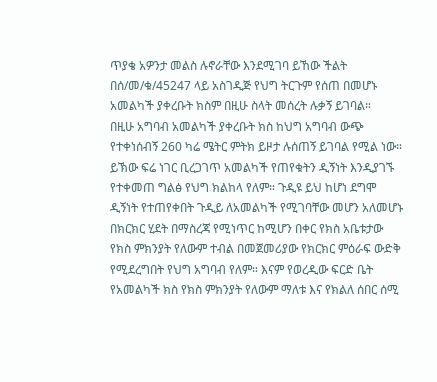ጥያቄ አዎንታ መልስ ሉኖራቸው እንደሚገባ ይኸው ችልት በሰ/መ/ቁ/45247 ላይ አስገዲጅ የህግ ትርጉም የሰጠ በመሆኑ አመልካች ያቀረቡት ክስም በዚሁ ስላት መሰረት ሉቃኝ ይገባል።
በዚሁ አግባብ አመልካች ያቀረቡት ክስ ከህግ አግባብ ውጭ የተቀነሰብኝ 260 ካሬ ሜትር ምትክ ይዞታ ሉሰጠኝ ይገባል የሚል ነው። ይኽው ፍሬ ነገር ቢረጋገጥ አመልካች የጠየቁትን ዲኝነት እንዲያገኙ የተቀመጠ ግልፅ የህግ ክልከላ የለም። ጉዲዩ ይህ ከሆነ ደግሞ ዲኝነት የተጠየቀበት ጉዲይ ለአመልካች የሚገባቸው መሆን አለመሆኑ በክርክር ሂደት በማስረጃ የሚነጥር ከሚሆን በቀር የክስ አቤቱታው የክስ ምክንያት የለውም ተብል በመጀመሪያው የክርክር ምዕራፍ ውድቅ የሚደረግበት የህግ አግባብ የለም። እናም የወረዲው ፍርድ ቤት የአመልካች ክስ የክስ ምክንያት የለውም ማለቱ እና የክልለ ሰበር ሰሚ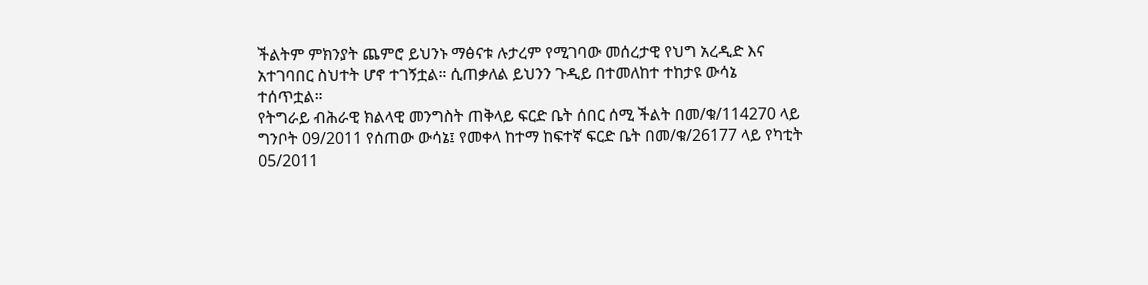ችልትም ምክንያት ጨምሮ ይህንኑ ማፅናቱ ሉታረም የሚገባው መሰረታዊ የህግ አረዲድ እና አተገባበር ስህተት ሆኖ ተገኝቷል። ሲጠቃለል ይህንን ጉዲይ በተመለከተ ተከታዩ ውሳኔ ተሰጥቷል።
የትግራይ ብሕራዊ ክልላዊ መንግስት ጠቅላይ ፍርድ ቤት ሰበር ሰሚ ችልት በመ/ቁ/114270 ላይ ግንቦት 09/2011 የሰጠው ውሳኔ፤ የመቀላ ከተማ ከፍተኛ ፍርድ ቤት በመ/ቁ/26177 ላይ የካቲት 05/2011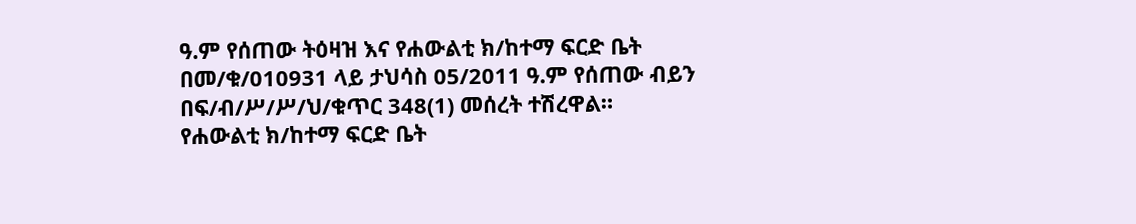ዓ.ም የሰጠው ትዕዛዝ እና የሐውልቲ ክ/ከተማ ፍርድ ቤት በመ/ቁ/010931 ላይ ታህሳስ 05/2011 ዓ.ም የሰጠው ብይን በፍ/ብ/ሥ/ሥ/ህ/ቁጥር 348(1) መሰረት ተሽረዋል።
የሐውልቲ ክ/ከተማ ፍርድ ቤት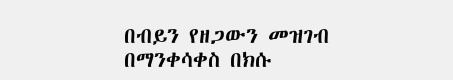በብይን የዘጋውን መዝገብ በማንቀሳቀስ በክሱ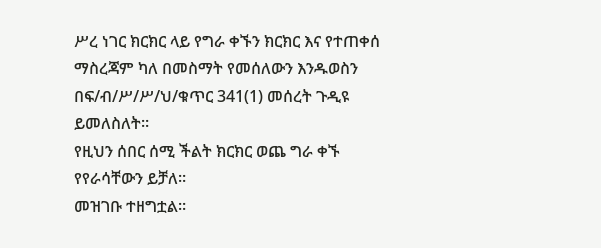ሥረ ነገር ክርክር ላይ የግራ ቀኙን ክርክር እና የተጠቀሰ ማስረጃም ካለ በመስማት የመሰለውን እንዱወስን በፍ/ብ/ሥ/ሥ/ህ/ቁጥር 341(1) መሰረት ጉዲዩ ይመለስለት።
የዚህን ሰበር ሰሚ ችልት ክርክር ወጨ ግራ ቀኙ የየራሳቸውን ይቻለ።
መዝገቡ ተዘግቷል።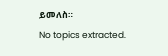ይመለስ።
No topics extracted.